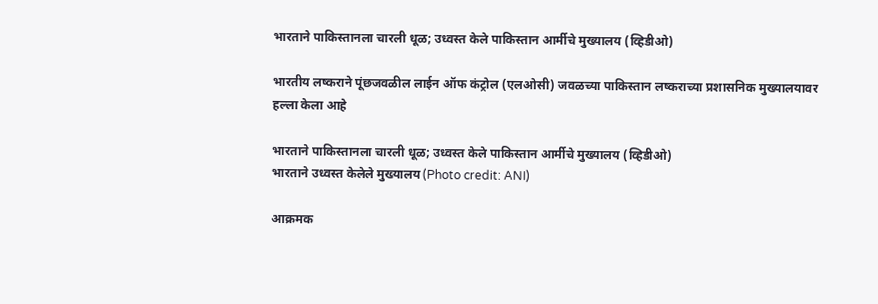भारताने पाकिस्तानला चारली धूळ; उध्वस्त केले पाकिस्तान आर्मीचे मुख्यालय (व्हिडीओ)

भारतीय लष्कराने पूंछजवळील लाईन ऑफ कंट्रोल (एलओसी) जवळच्या पाकिस्तान लष्कराच्या प्रशासनिक मुख्यालयावर हल्ला केला आहे

भारताने पाकिस्तानला चारली धूळ; उध्वस्त केले पाकिस्तान आर्मीचे मुख्यालय (व्हिडीओ)
भारताने उध्वस्त केलेले मुख्यालय (Photo credit: ANI)

आक्रमक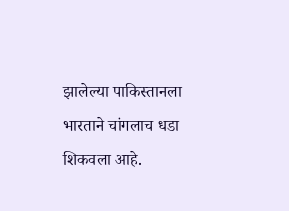झालेल्या पाकिस्तानला भारताने चांगलाच धडा शिकवला आहे.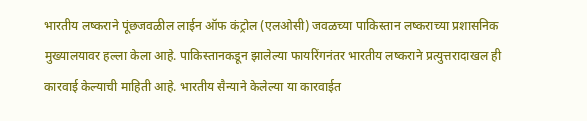भारतीय लष्कराने पूंछजवळील लाईन ऑफ कंट्रोल (एलओसी) जवळच्या पाकिस्तान लष्कराच्या प्रशासनिक मुख्यालयावर हल्ला केला आहे. पाकिस्तानकडून झालेल्या फायरिंगनंतर भारतीय लष्कराने प्रत्युत्तरादाखल ही कारवाई केल्याची माहिती आहे. भारतीय सैन्याने केलेल्या या कारवाईत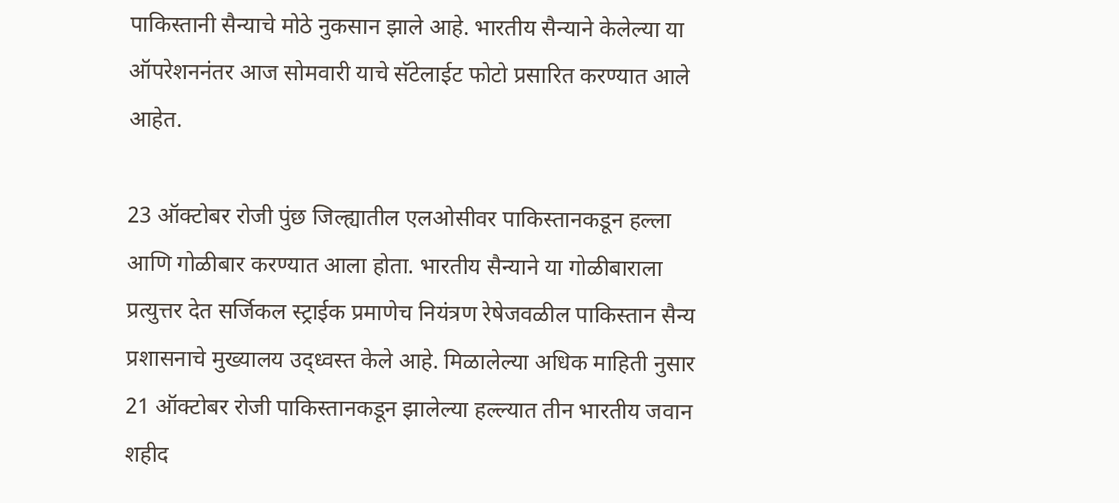पाकिस्तानी सैन्याचे मोठे नुकसान झाले आहे. भारतीय सैन्याने केलेल्या या ऑपरेशननंतर आज सोमवारी याचे सॅटेलाईट फोटो प्रसारित करण्यात आले आहेत.

23 ऑक्टोबर रोजी पुंछ जिल्ह्यातील एलओसीवर पाकिस्तानकडून हल्ला आणि गोळीबार करण्यात आला होता. भारतीय सैन्याने या गोळीबाराला प्रत्युत्तर देत सर्जिकल स्ट्राईक प्रमाणेच नियंत्रण रेषेजवळील पाकिस्तान सैन्य प्रशासनाचे मुख्यालय उद्ध्वस्त केले आहे. मिळालेल्या अधिक माहिती नुसार 21 ऑक्टोबर रोजी पाकिस्तानकडून झालेल्या हल्ल्यात तीन भारतीय जवान शहीद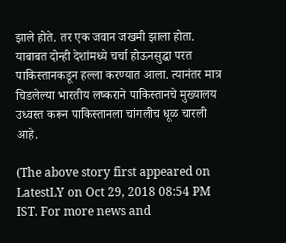झाले होते. तर एक जवान जखमी झाला होता. याबाबत दोन्ही देशांमध्ये चर्चा होऊनसुद्धा परत पाकिस्तानकडून हल्ला करण्यात आला. त्यानंतर मात्र चिडलेल्या भारतीय लष्कराने पाकिस्तानचे मुख्यालय उध्वस्त करून पाकिस्तानला चांगलीच धूळ चारली आहे.

(The above story first appeared on LatestLY on Oct 29, 2018 08:54 PM IST. For more news and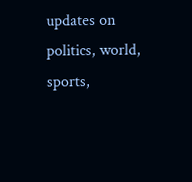updates on politics, world, sports,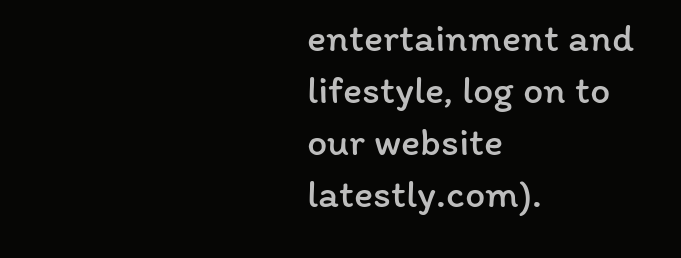entertainment and lifestyle, log on to our website latestly.com).